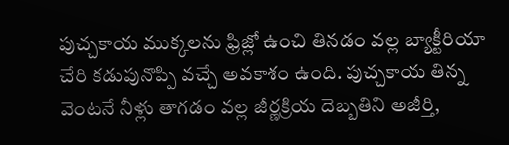పుచ్చకాయ ముక్కలను ఫ్రిజ్లో ఉంచి తినడం వల్ల బ్యాక్టీరియా చేరి కడుపునొప్పి వచ్చే అవకాశం ఉంది. పుచ్చకాయ తిన్న వెంటనే నీళ్లు తాగడం వల్ల జీర్ణక్రియ దెబ్బతిని అజీర్తి,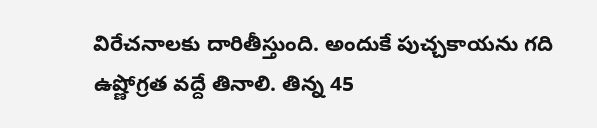విరేచనాలకు దారితీస్తుంది. అందుకే పుచ్చకాయను గది ఉష్ణోగ్రత వద్దే తినాలి. తిన్న 45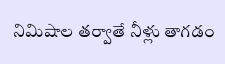నిమిషాల తర్వాతే నీళ్లు తాగడం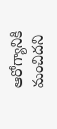ఆరోగ్యానికి మంచిదని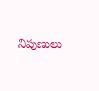నిపుణులు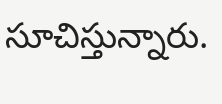సూచిస్తున్నారు.